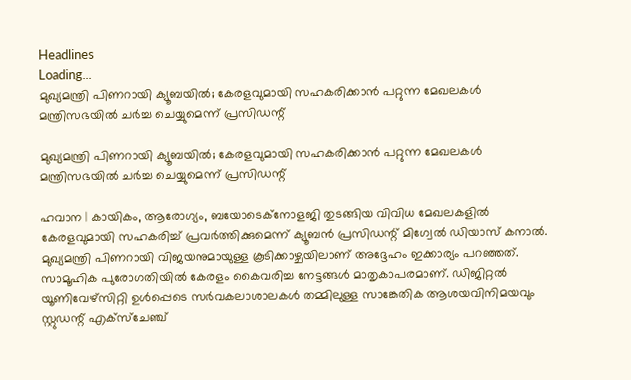Headlines
Loading...
മുഖ്യമന്ത്രി പിണറായി ക്യൂബയില്‍; കേരളവുമായി സഹകരിക്കാന്‍ പറ്റുന്ന മേഖലകള്‍ മന്ത്രിസഭയില്‍ ചര്‍ച്ച ചെയ്യുമെന്ന് പ്രസിഡന്റ്

മുഖ്യമന്ത്രി പിണറായി ക്യൂബയില്‍; കേരളവുമായി സഹകരിക്കാന്‍ പറ്റുന്ന മേഖലകള്‍ മന്ത്രിസഭയില്‍ ചര്‍ച്ച ചെയ്യുമെന്ന് പ്രസിഡന്റ്

ഹവാന | കായികം, ആരോഗ്യം, ബയോടെക്‌നോളജി തുടങ്ങിയ വിവിധ മേഖലകളില്‍ കേരളവുമായി സഹകരിച്ച് പ്രവര്‍ത്തിക്കുമെന്ന് ക്യൂബന്‍ പ്രസിഡന്റ് മിഗ്വേല്‍ ഡിയാസ് കനാല്‍. മുഖ്യമന്ത്രി പിണറായി വിജയനുമായുള്ള കൂടിക്കാഴ്ചയിലാണ് അദ്ദേഹം ഇക്കാര്യം പറഞ്ഞത്.
സാമൂഹിക പുരോഗതിയില്‍ കേരളം കൈവരിച്ച നേട്ടങ്ങള്‍ മാതൃകാപരമാണ്. ഡിജിറ്റല്‍ യൂണിവേഴ്‌സിറ്റി ഉള്‍പ്പെടെ സര്‍വകലാശാലകള്‍ തമ്മിലുള്ള സാങ്കേതിക ആശയവിനിമയവും സ്റ്റുഡന്റ് എക്‌സ്‌ചേഞ്ച്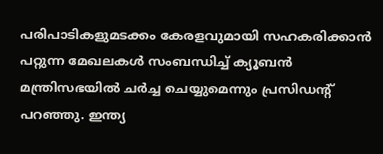പരിപാടികളുമടക്കം കേരളവുമായി സഹകരിക്കാന്‍ പറ്റുന്ന മേഖലകള്‍ സംബന്ധിച്ച് ക്യൂബന്‍ മന്ത്രിസഭയില്‍ ചര്‍ച്ച ചെയ്യുമെന്നും പ്രസിഡന്റ് പറഞ്ഞു. ഇന്ത്യ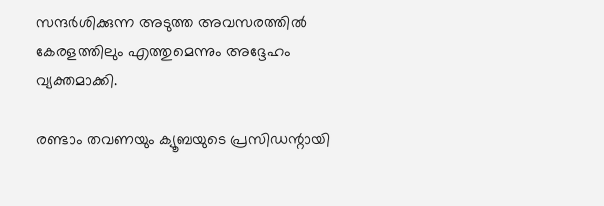സന്ദര്‍ശിക്കുന്ന അടുത്ത അവസരത്തില്‍ കേരളത്തിലും എത്തുമെന്നും അദ്ദേഹം വ്യക്തമാക്കി.

രണ്ടാം തവണയും ക്യൂബയുടെ പ്രസിഡന്റായി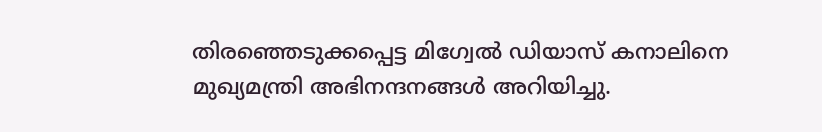തിരഞ്ഞെടുക്കപ്പെട്ട മിഗ്വേല്‍ ഡിയാസ് കനാലിനെ മുഖ്യമന്ത്രി അഭിനന്ദനങ്ങള്‍ അറിയിച്ചു.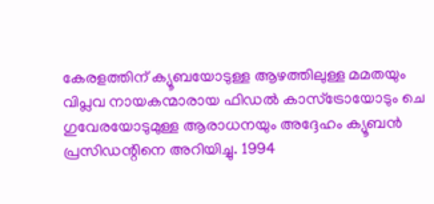കേരളത്തിന് ക്യൂബയോടുള്ള ആഴത്തിലുള്ള മമതയും വിപ്ലവ നായകന്മാരായ ഫിഡല്‍ കാസ്‌ട്രോയോടും ചെ ഗുവേരയോടുമുള്ള ആരാധനയും അദ്ദേഹം ക്യൂബന്‍ പ്രസിഡന്റിനെ അറിയിച്ചു. 1994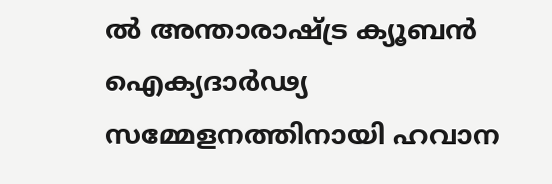ല്‍ അന്താരാഷ്ട്ര ക്യൂബന്‍ ഐക്യദാര്‍ഢ്യ സമ്മേളനത്തിനായി ഹവാന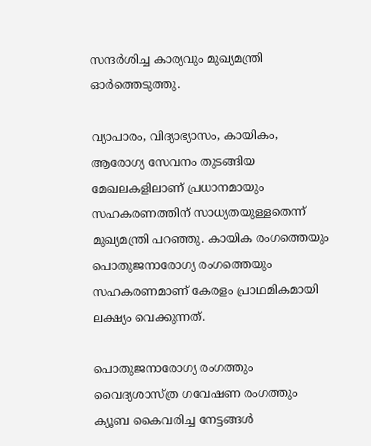സന്ദര്‍ശിച്ച കാര്യവും മുഖ്യമന്ത്രി ഓര്‍ത്തെടുത്തു.

വ്യാപാരം, വിദ്യാഭ്യാസം, കായികം, ആരോഗ്യ സേവനം തുടങ്ങിയ മേഖലകളിലാണ് പ്രധാനമായും സഹകരണത്തിന് സാധ്യതയുള്ളതെന്ന് മുഖ്യമന്ത്രി പറഞ്ഞു. കായിക രംഗത്തെയും പൊതുജനാരോഗ്യ രംഗത്തെയും സഹകരണമാണ് കേരളം പ്രാഥമികമായി ലക്ഷ്യം വെക്കുന്നത്.

പൊതുജനാരോഗ്യ രംഗത്തും വൈദ്യശാസ്ത്ര ഗവേഷണ രംഗത്തും ക്യൂബ കൈവരിച്ച നേട്ടങ്ങള്‍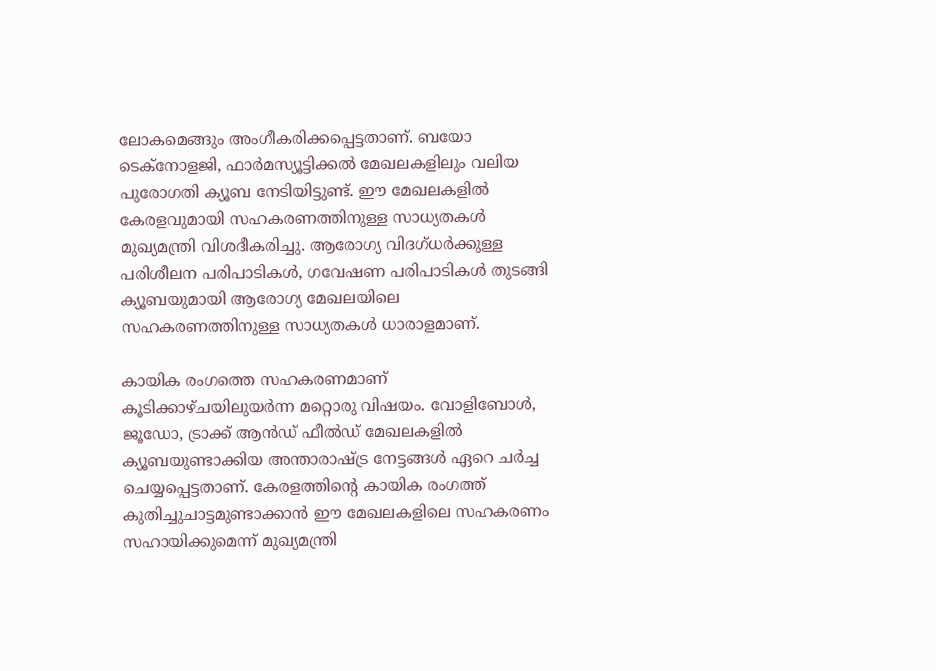ലോകമെങ്ങും അംഗീകരിക്കപ്പെട്ടതാണ്. ബയോ ടെക്‌നോളജി, ഫാര്‍മസ്യൂട്ടിക്കല്‍ മേഖലകളിലും വലിയ പുരോഗതി ക്യൂബ നേടിയിട്ടുണ്ട്. ഈ മേഖലകളില്‍ കേരളവുമായി സഹകരണത്തിനുള്ള സാധ്യതകള്‍ മുഖ്യമന്ത്രി വിശദീകരിച്ചു. ആരോഗ്യ വിദഗ്ധര്‍ക്കുള്ള പരിശീലന പരിപാടികള്‍, ഗവേഷണ പരിപാടികള്‍ തുടങ്ങി ക്യൂബയുമായി ആരോഗ്യ മേഖലയിലെ സഹകരണത്തിനുള്ള സാധ്യതകള്‍ ധാരാളമാണ്.

കായിക രംഗത്തെ സഹകരണമാണ് കൂടിക്കാഴ്ചയിലുയര്‍ന്ന മറ്റൊരു വിഷയം. വോളിബോള്‍, ജൂഡോ, ട്രാക്ക് ആന്‍ഡ് ഫീല്‍ഡ് മേഖലകളില്‍ ക്യൂബയുണ്ടാക്കിയ അന്താരാഷ്ട്ര നേട്ടങ്ങള്‍ ഏറെ ചര്‍ച്ച ചെയ്യപ്പെട്ടതാണ്. കേരളത്തിന്റെ കായിക രംഗത്ത് കുതിച്ചുചാട്ടമുണ്ടാക്കാന്‍ ഈ മേഖലകളിലെ സഹകരണം സഹായിക്കുമെന്ന് മുഖ്യമന്ത്രി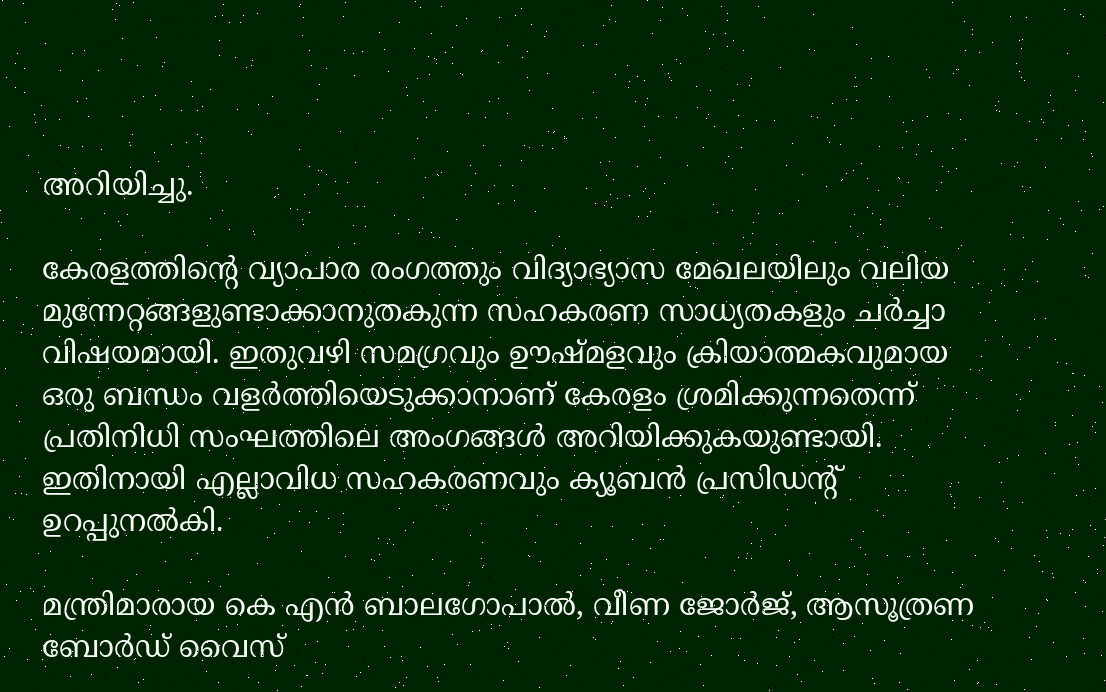അറിയിച്ചു.

കേരളത്തിന്റെ വ്യാപാര രംഗത്തും വിദ്യാഭ്യാസ മേഖലയിലും വലിയ മുന്നേറ്റങ്ങളുണ്ടാക്കാനുതകുന്ന സഹകരണ സാധ്യതകളും ചര്‍ച്ചാ വിഷയമായി. ഇതുവഴി സമഗ്രവും ഊഷ്മളവും ക്രിയാത്മകവുമായ ഒരു ബന്ധം വളര്‍ത്തിയെടുക്കാനാണ് കേരളം ശ്രമിക്കുന്നതെന്ന് പ്രതിനിധി സംഘത്തിലെ അംഗങ്ങള്‍ അറിയിക്കുകയുണ്ടായി. ഇതിനായി എല്ലാവിധ സഹകരണവും ക്യൂബന്‍ പ്രസിഡന്റ് ഉറപ്പുനല്‍കി.

മന്ത്രിമാരായ കെ എന്‍ ബാലഗോപാല്‍, വീണ ജോര്‍ജ്, ആസൂത്രണ ബോര്‍ഡ് വൈസ്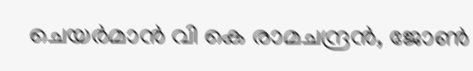ചെയര്‍മാന്‍ വി കെ രാമചന്ദ്രന്‍, ജോണ്‍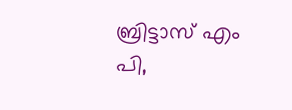ബ്രിട്ടാസ് എം പി,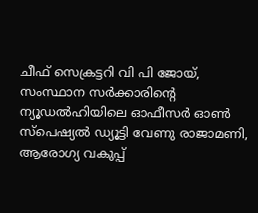ചീഫ് സെക്രട്ടറി വി പി ജോയ്, സംസ്ഥാന സര്‍ക്കാരിന്റെ ന്യൂഡല്‍ഹിയിലെ ഓഫീസര്‍ ഓണ്‍ സ്‌പെഷ്യല്‍ ഡ്യൂട്ടി വേണു രാജാമണി, ആരോഗ്യ വകുപ്പ്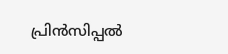പ്രിന്‍സിപ്പല്‍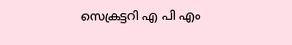സെക്രട്ടറി എ പി എം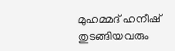മുഹമ്മദ് ഹനീഷ് തുടങ്ങിയവരും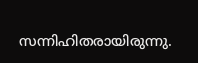സന്നിഹിതരായിരുന്നു.